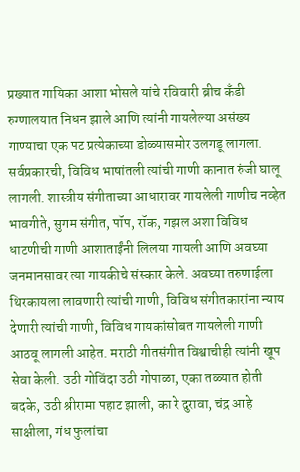प्रख्यात गायिका आशा भोसले यांचे रविवारी ब्रीच कँडी रुग्णालयात निधन झाले आणि त्यांनी गायलेल्या असंख्य गाण्याचा एक पट प्रत्येकाच्या डोळ्यासमोर उलगडू लागला. सर्वप्रकारची, विविध भाषांतली त्यांची गाणी कानात रुंजी घालू लागली. शास्त्रीय संगीताच्या आधारावर गायलेली गाणीच नव्हेत भावगीते, सुगम संगीत, पॉप, रॉक, गझल अशा विविध धाटणीची गाणी आशाताईंनी लिलया गायली आणि अवघ्या जनमानसावर त्या गायकीचे संस्कार केले. अवघ्या तरुणाईला थिरकायला लावणारी त्यांची गाणी, विविध संगीतकारांना न्याय देणारी त्यांची गाणी, विविध गायकांसोबत गायलेली गाणी आठवू लागली आहेत. मराठी गीतसंगीत विश्वाचीही त्यांनी खूप सेवा केली. उठी गोविंदा उठी गोपाळा, एका तळ्यात होती बदके, उठी श्रीरामा पहाट झाली, का रे दुरावा, चंद्र आहे साक्षीला, गंध फुलांचा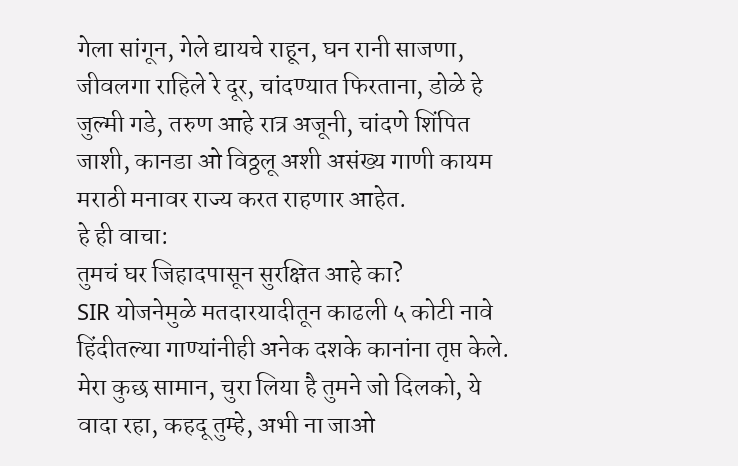गेला सांगून, गेले द्यायचे राहून, घन रानी साजणा, जीवलगा राहिले रे दूर, चांदण्यात फिरताना, डोळे हे जुल्मी गडे, तरुण आहे रात्र अजूनी, चांदणे शिंपित जाशी, कानडा ओ विठ्ठलू अशी असंख्य गाणी कायम मराठी मनावर राज्य करत राहणार आहेत.
हे ही वाचा:
तुमचं घर जिहादपासून सुरक्षित आहे का?
SIR योजनेमुळे मतदारयादीतून काढली ५ कोटी नावे
हिंदीतल्या गाण्यांनीही अनेक दशके कानांना तृप्त केले.
मेरा कुछ सामान, चुरा लिया है तुमने जो दिलको, ये वादा रहा, कहदू तुम्हे, अभी ना जाओ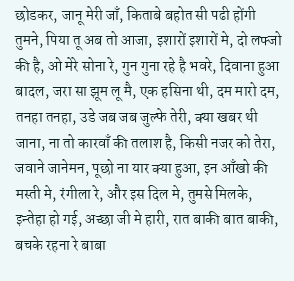छोडकर, जानू मेरी जाँ, किताबे बहोत सी पढी होंगी तुमने, पिया तू अब तो आजा, इशारों इशारों मे, दो लफ्जो की है, ओ मेरे सोना रे, गुन गुना रहे है भवरे, दिवाना हुआ बादल, जरा सा झूम लू मै, एक हसिना थी, दम मारो दम, तनहा तनहा, उडे जब जब जुल्फे तेरी, क्या खबर थी जाना, ना तो कारवाँ की तलाश है, किसी नजर को तेरा, जवाने जानेमन, पूछो ना यार क्या हुआ, इन आँखो की मस्ती मे, रंगीला रे, और इस दिल मे, तुमसे मिलके, इन्तेहा हो गई, अच्छा जी मे हारी, रात बाकी बात बाकी, बचके रहना रे बाबा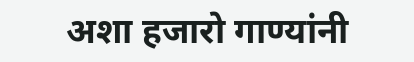अशा हजारो गाण्यांनी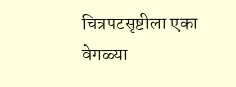चित्रपटसृष्टीला एका वेगळ्या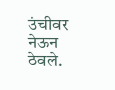उंचीवर नेऊन ठेवले.